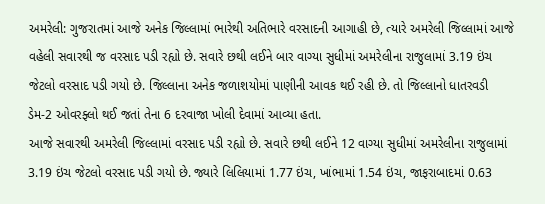અમરેલી: ગુજરાતમાં આજે અનેક જિલ્લામાં ભારેથી અતિભારે વરસાદની આગાહી છે, ત્યારે અમરેલી જિલ્લામાં આજે વહેલી સવારથી જ વરસાદ પડી રહ્યો છે. સવારે છથી લઈને બાર વાગ્યા સુધીમાં અમરેલીના રાજુલામાં 3.19 ઇંચ જેટલો વરસાદ પડી ગયો છે. જિલ્લાના અનેક જળાશયોમાં પાણીની આવક થઈ રહી છે. તો જિલ્લાનો ધાતરવડી ડેમ-2 ઓવરફ્લો થઈ જતાં તેના 6 દરવાજા ખોલી દેવામાં આવ્યા હતા.
આજે સવારથી અમરેલી જિલ્લામાં વરસાદ પડી રહ્યો છે. સવારે છથી લઈને 12 વાગ્યા સુધીમાં અમરેલીના રાજુલામાં 3.19 ઇંચ જેટલો વરસાદ પડી ગયો છે. જ્યારે લિલિયામાં 1.77 ઇંચ, ખાંભામાં 1.54 ઇંચ, જાફરાબાદમાં 0.63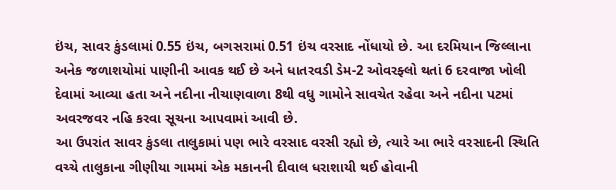ઇંચ, સાવર કુંડલામાં 0.55 ઇંચ, બગસરામાં 0.51 ઇંચ વરસાદ નોંધાયો છે. આ દરમિયાન જિલ્લાના અનેક જળાશયોમાં પાણીની આવક થઈ છે અને ધાતરવડી ડેમ-2 ઓવરફ્લો થતાં 6 દરવાજા ખોલી દેવામાં આવ્યા હતા અને નદીના નીચાણવાળા 8થી વધુ ગામોને સાવચેત રહેવા અને નદીના પટમાં અવરજવર નહિ કરવા સૂચના આપવામાં આવી છે.
આ ઉપરાંત સાવર કુંડલા તાલુકામાં પણ ભારે વરસાદ વરસી રહ્યો છે, ત્યારે આ ભારે વરસાદની સ્થિતિ વચ્ચે તાલુકાના ગીણીયા ગામમાં એક મકાનની દીવાલ ધરાશાયી થઈ હોવાની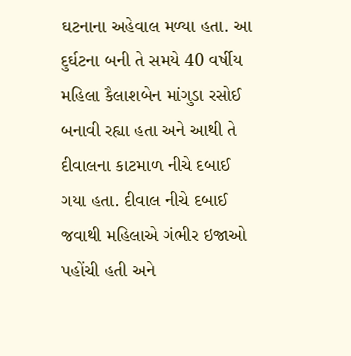ઘટનાના અહેવાલ મળ્યા હતા. આ દુર્ઘટના બની તે સમયે 40 વર્ષીય મહિલા કૈલાશબેન માંગુડા રસોઈ બનાવી રહ્યા હતા અને આથી તે દીવાલના કાટમાળ નીચે દબાઈ ગયા હતા. દીવાલ નીચે દબાઈ જવાથી મહિલાએ ગંભીર ઇજાઓ પહોંચી હતી અને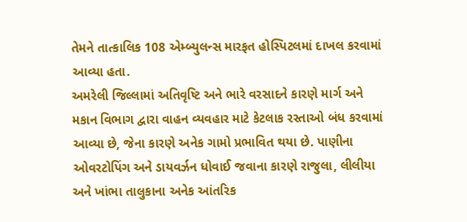તેમને તાત્કાલિક 108 એમ્બ્યુલન્સ મારફત હોસ્પિટલમાં દાખલ કરવામાં આવ્યા હતા.
અમરેલી જિલ્લામાં અતિવૃષ્ટિ અને ભારે વરસાદને કારણે માર્ગ અને મકાન વિભાગ દ્વારા વાહન વ્યવહાર માટે કેટલાક રસ્તાઓ બંધ કરવામાં આવ્યા છે, જેના કારણે અનેક ગામો પ્રભાવિત થયા છે. પાણીના ઓવરટોપિંગ અને ડાયવર્ઝન ધોવાઈ જવાના કારણે રાજુલા, લીલીયા અને ખાંભા તાલુકાના અનેક આંતરિક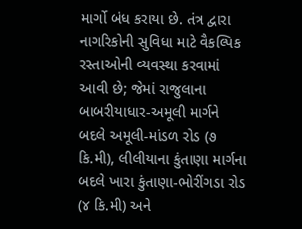માર્ગો બંધ કરાયા છે. તંત્ર દ્વારા નાગરિકોની સુવિધા માટે વૈકલ્પિક રસ્તાઓની વ્યવસ્થા કરવામાં આવી છે; જેમાં રાજુલાના બાબરીયાધાર-અમૂલી માર્ગને બદલે અમૂલી-માંડળ રોડ (૭ કિ.મી), લીલીયાના કુંતાણા માર્ગના બદલે ખારા કુંતાણા-ભોરીંગડા રોડ (૪ કિ.મી) અને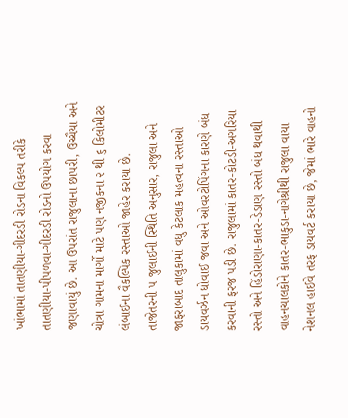ખાંભામાં તાતણીયા-ગીદરડી રોડના વિકલ્પ તરીકે તાતણીયા-પીપળવા-ગીદરડી રોડનો ઉપયોગ કરવા જણાવાયું છે. આ ઉપરાંત રાજુલાના છાપરી, ઉચ્ચૈયા અને ચોત્રા ગામના માર્ગો માટે પણ નજીકના ૨ થી ૬ કિલોમીટર લંબાઈના વૈકલ્પિક રસ્તાઓ જાહેર કરાયા છે.
તાજેતરની ૫ જુલાઈની સ્થિતિ અનુસાર, રાજુલા અને જાફરાબાદ તાલુકામાં વધુ કેટલાક મહત્વના રસ્તાઓ ડાયવર્ઝન ધોવાઈ જવા અને ઓવરટોપિંગના કારણે બંધ કરવાની ફરજ પડી છે. રાજુલામાં કાતર-કોટડી-અગરિયા રસ્તો અને હિંડોરાણા-કાતર-ડેડાણ રસ્તો બંધ થવાથી વાહનચાલકોને કાતર-ભાકુડા-નાગેશ્રીથી રાજુલા વાયા નેશનલ હાઈવે તરફ ડાયવર્ટ કરાયા છે, જેમાં ભારે વાહનો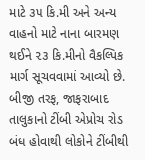માટે ૩૫ કિ.મી અને અન્ય વાહનો માટે નાના બારમણ થઈને ૨૩ કિ.મીનો વૈકલ્પિક માર્ગ સૂચવવામાં આવ્યો છે. બીજી તરફ, જાફરાબાદ તાલુકાનો ટીંબી એપ્રોચ રોડ બંધ હોવાથી લોકોને ટીંબીથી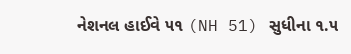નેશનલ હાઈવે ૫૧ (NH 51) સુધીના ૧.૫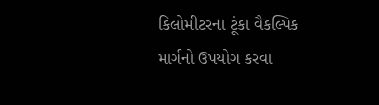કિલોમીટરના ટૂંકા વૈકલ્પિક માર્ગનો ઉપયોગ કરવા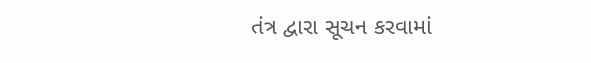તંત્ર દ્વારા સૂચન કરવામાં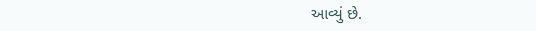આવ્યું છે.